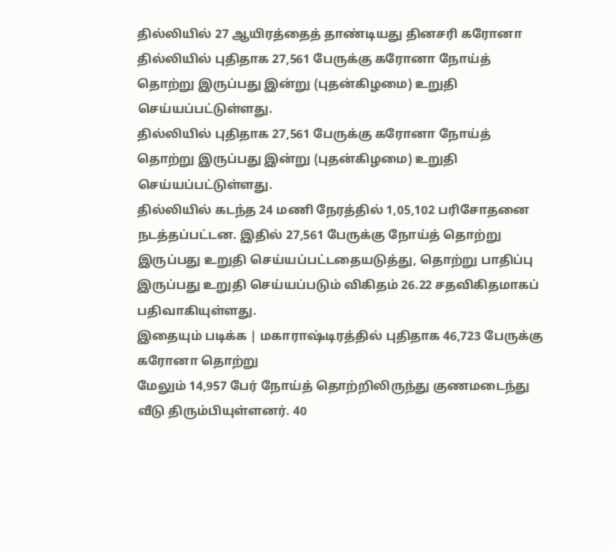தில்லியில் 27 ஆயிரத்தைத் தாண்டியது தினசரி கரோனா
தில்லியில் புதிதாக 27,561 பேருக்கு கரோனா நோய்த் தொற்று இருப்பது இன்று (புதன்கிழமை) உறுதி செய்யப்பட்டுள்ளது.
தில்லியில் புதிதாக 27,561 பேருக்கு கரோனா நோய்த் தொற்று இருப்பது இன்று (புதன்கிழமை) உறுதி செய்யப்பட்டுள்ளது.
தில்லியில் கடந்த 24 மணி நேரத்தில் 1,05,102 பரிசோதனை நடத்தப்பட்டன. இதில் 27,561 பேருக்கு நோய்த் தொற்று இருப்பது உறுதி செய்யப்பட்டதையடுத்து, தொற்று பாதிப்பு இருப்பது உறுதி செய்யப்படும் விகிதம் 26.22 சதவிகிதமாகப் பதிவாகியுள்ளது.
இதையும் படிக்க | மகாராஷ்டிரத்தில் புதிதாக 46,723 பேருக்கு கரோனா தொற்று
மேலும் 14,957 பேர் நோய்த் தொற்றிலிருந்து குணமடைந்து வீடு திரும்பியுள்ளனர். 40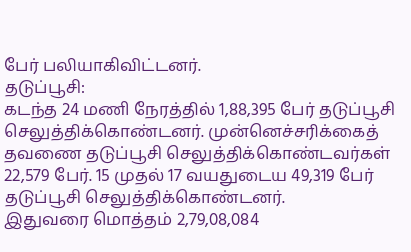பேர் பலியாகிவிட்டனர்.
தடுப்பூசி:
கடந்த 24 மணி நேரத்தில் 1,88,395 பேர் தடுப்பூசி செலுத்திக்கொண்டனர். முன்னெச்சரிக்கைத் தவணை தடுப்பூசி செலுத்திக்கொண்டவர்கள் 22,579 பேர். 15 முதல் 17 வயதுடைய 49,319 பேர் தடுப்பூசி செலுத்திக்கொண்டனர்.
இதுவரை மொத்தம் 2,79,08,084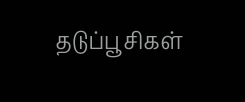தடுப்பூசிகள்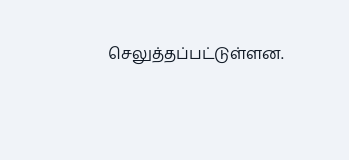செலுத்தப்பட்டுள்ளன.